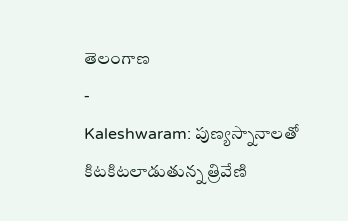తెలంగాణ
-
Kaleshwaram: పుణ్యస్నానాలతో కిటకిటలాడుతున్న త్రివేణి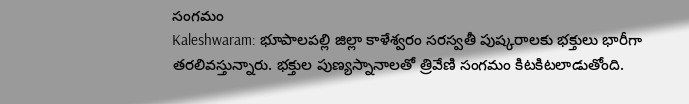సంగమం
Kaleshwaram: భూపాలపల్లి జిల్లా కాళేశ్వరం సరస్వతీ పుష్కరాలకు భక్తులు భారీగా తరలివస్తున్నారు. భక్తుల పుణ్యస్నానాలతో త్రివేణి సంగమం కిటకిటలాడుతోంది.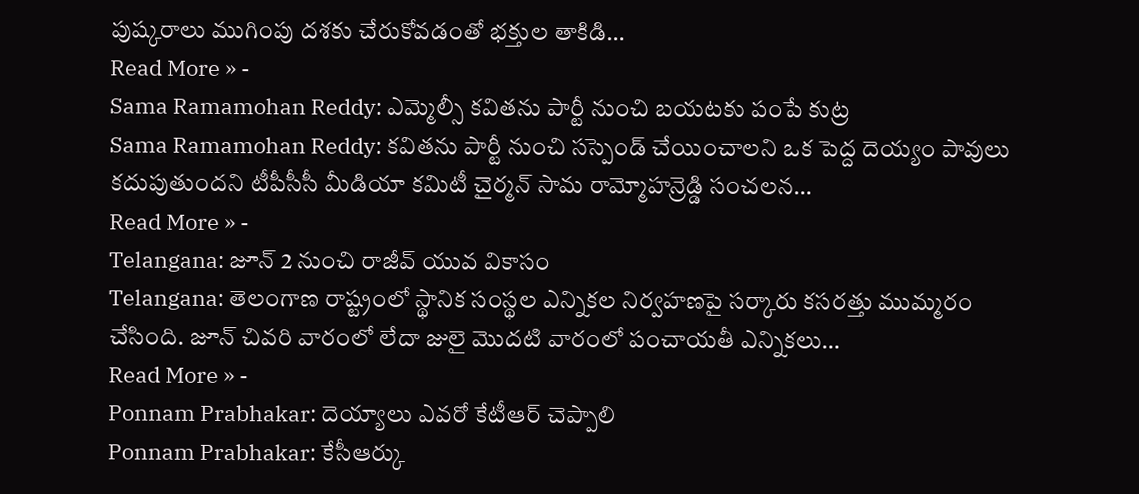పుష్కరాలు ముగింపు దశకు చేరుకోవడంతో భక్తుల తాకిడి…
Read More » -
Sama Ramamohan Reddy: ఎమ్మెల్సీ కవితను పార్టీ నుంచి బయటకు పంపే కుట్ర
Sama Ramamohan Reddy: కవితను పార్టీ నుంచి సస్పెండ్ చేయించాలని ఒక పెద్ద దెయ్యం పావులు కదుపుతుందని టీపీసీసీ మీడియా కమిటీ చైర్మన్ సామ రామ్మోహన్రెడ్డి సంచలన…
Read More » -
Telangana: జూన్ 2 నుంచి రాజీవ్ యువ వికాసం
Telangana: తెలంగాణ రాష్ట్రంలో స్థానిక సంస్థల ఎన్నికల నిర్వహణపై సర్కారు కసరత్తు ముమ్మరం చేసింది. జూన్ చివరి వారంలో లేదా జులై మొదటి వారంలో పంచాయతీ ఎన్నికలు…
Read More » -
Ponnam Prabhakar: దెయ్యాలు ఎవరో కేటీఆర్ చెప్పాలి
Ponnam Prabhakar: కేసీఆర్కు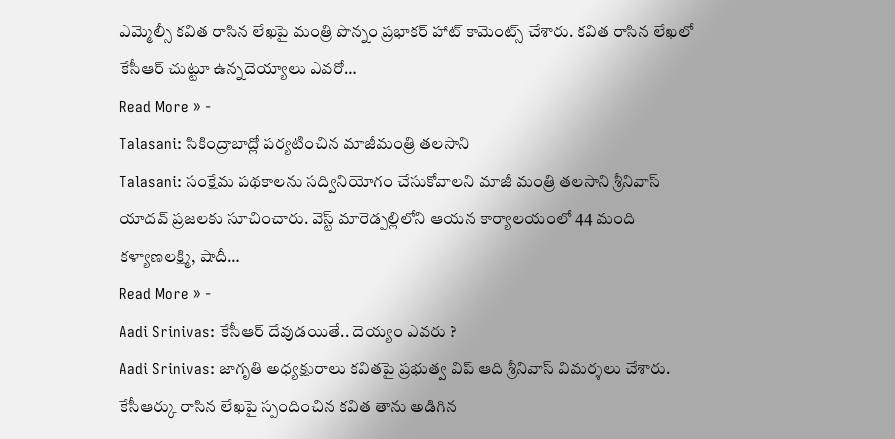ఎమ్మెల్సీ కవిత రాసిన లేఖపై మంత్రి పొన్నం ప్రభాకర్ హాట్ కామెంట్స్ చేశారు. కవిత రాసిన లేఖలో కేసీఆర్ చుట్టూ ఉన్నదెయ్యాలు ఎవరో…
Read More » -
Talasani: సికింద్రాబాద్లో పర్యటించిన మాజీమంత్రి తలసాని
Talasani: సంక్షేమ పథకాలను సద్వినియోగం చేసుకోవాలని మాజీ మంత్రి తలసాని శ్రీనివాస్ యాదవ్ ప్రజలకు సూచించారు. వెస్ట్ మారెడ్పల్లిలోని ఆయన కార్యాలయంలో 44 మంది కళ్యాణలక్ష్మి, షాదీ…
Read More » -
Aadi Srinivas: కేసీఆర్ దేవుడయితే.. దెయ్యం ఎవరు ?
Aadi Srinivas: జాగృతి అధ్యక్షురాలు కవితపై ప్రభుత్వ విప్ ఆది శ్రీనివాస్ విమర్శలు చేశారు. కేసీఆర్కు రాసిన లేఖపై స్పందించిన కవిత తాను అడిగిన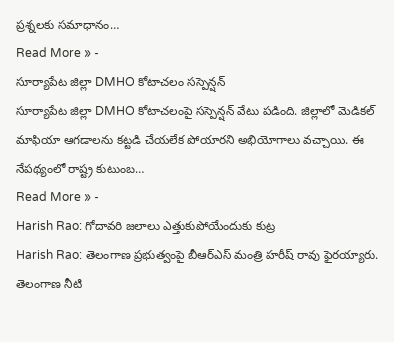ప్రశ్నలకు సమాధానం…
Read More » -
సూర్యాపేట జిల్లా DMHO కోటాచలం సస్పెన్షన్
సూర్యాపేట జిల్లా DMHO కోటాచలంపై సస్పెన్షన్ వేటు పడింది. జిల్లాలో మెడికల్ మాఫియా ఆగడాలను కట్టడి చేయలేక పోయారని అభియోగాలు వచ్చాయి. ఈ నేపథ్యంలో రాష్ట్ర కుటుంబ…
Read More » -
Harish Rao: గోదావరి జలాలు ఎత్తుకుపోయేందుకు కుట్ర
Harish Rao: తెలంగాణ ప్రభుత్వంపై బీఆర్ఎస్ మంత్రి హరీష్ రావు ఫైరయ్యారు. తెలంగాణ నీటి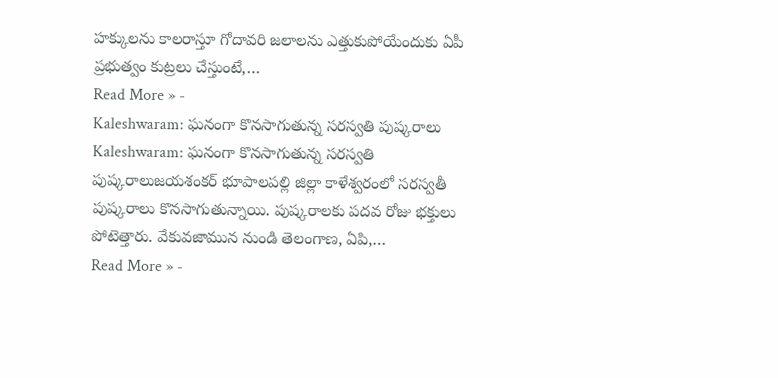హక్కులను కాలరాస్తూ గోదావరి జలాలను ఎత్తుకుపోయేందుకు ఏపీ ప్రభుత్వం కుట్రలు చేస్తుంటే,…
Read More » -
Kaleshwaram: ఘనంగా కొనసాగుతున్న సరస్వతి పుష్కరాలు
Kaleshwaram: ఘనంగా కొనసాగుతున్న సరస్వతి పుష్కరాలుజయశంకర్ భూపాలపల్లి జిల్లా కాళేశ్వరంలో సరస్వతీ పుష్కరాలు కొనసాగుతున్నాయి. పుష్కరాలకు పదవ రోజు భక్తులు పోటెత్తారు. వేకువజామున నుండి తెలంగాణ, ఏపి,…
Read More » -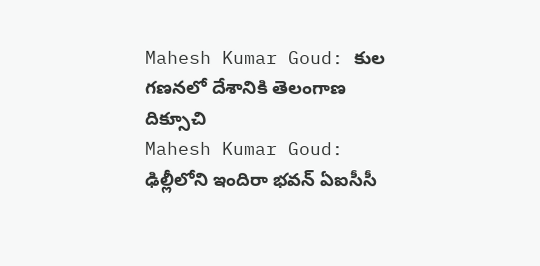Mahesh Kumar Goud: కుల గణనలో దేశానికి తెలంగాణ దిక్సూచి
Mahesh Kumar Goud: ఢిల్లీలోని ఇందిరా భవన్ ఏఐసీసీ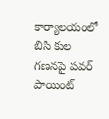కార్యాలయంలో బిసి కుల గణనపై పవర్ పాయింట్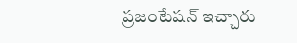ప్రజంటేషన్ ఇచ్చారు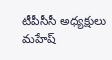టీపీసీసీ అధ్యక్షులు మహేష్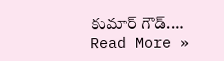కుమార్ గౌడ్.…
Read More »